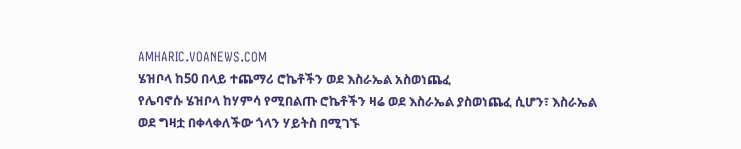AMHARIC.VOANEWS.COM
ሄዝቦላ ከ50 በላይ ተጨማሪ ሮኬቶችን ወደ እስራኤል አስወነጨፈ
የሌባኖሱ ሄዝቦላ ከሃምሳ የሚበልጡ ሮኬቶችን ዛሬ ወደ እስራኤል ያስወነጨፈ ሲሆን፣ እስራኤል ወደ ግዛቷ በቀላቀለችው ጎላን ሃይትስ በሚገኙ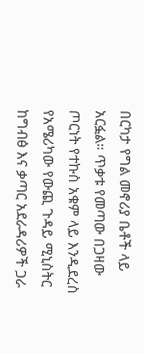በርካታ የግል መኖሪያ ቤቶች ላይ አርፏል። ጥቃቱ የመጣው በጋዛው ጦርነት የተኩስ አቁም ላይ እንዲደረስ የአሜሪካው የውጪ ጉዳይ ሚኒስትር ከግብፅ እና ቃጣር አደራዳሪዎች ጋራ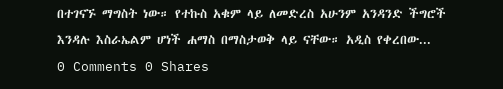በተገናኙ ማግስት ነው። የተኩስ አቁም ላይ ለመድረስ አሁንም አንዳንድ ችግሮች እንዳሉ እስራኤልም ሆነች ሐማስ በማስታወቅ ላይ ናቸው። አዲስ የቀረበው...
0 Comments 0 Shares